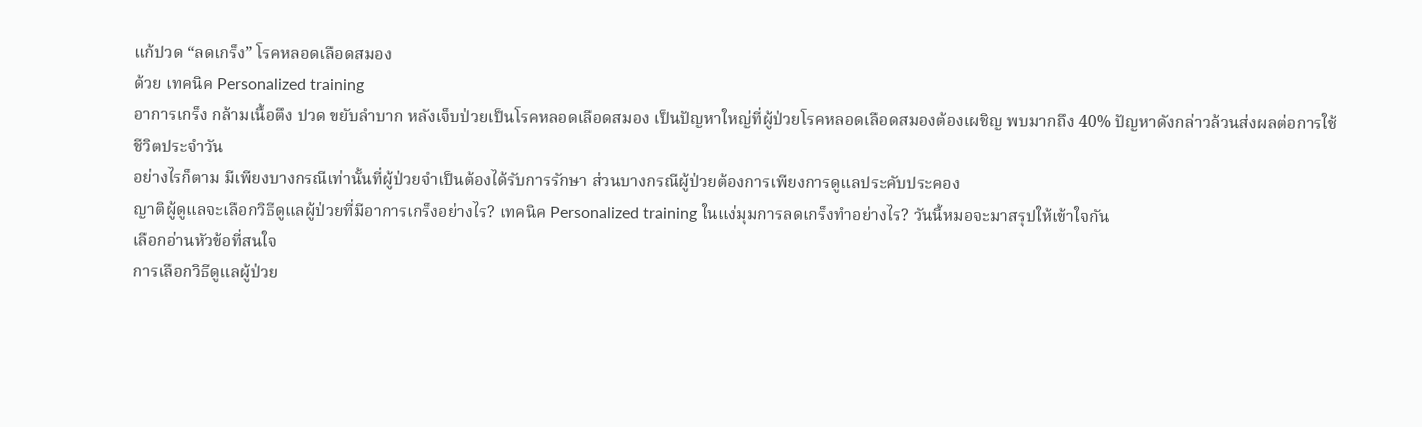แก้ปวด “ลดเกร็ง” โรคหลอดเลือดสมอง
ด้วย เทคนิค Personalized training
อาการเกร็ง กล้ามเนื้อตึง ปวด ขยับลำบาก หลังเจ็บป่วยเป็นโรคหลอดเลือดสมอง เป็นปัญหาใหญ่ที่ผู้ป่วยโรคหลอดเลือดสมองต้องเผชิญ พบมากถึง 40% ปัญหาดังกล่าวล้วนส่งผลต่อการใช้ชีวิตประจำวัน
อย่างไรก็ตาม มีเพียงบางกรณีเท่านั้นที่ผู้ป่วยจำเป็นต้องได้รับการรักษา ส่วนบางกรณีผู้ป่วยต้องการเพียงการดูแลประคับประคอง
ญาติผู้ดูแลจะเลือกวิธีดูแลผู้ป่วยที่มีอาการเกร็งอย่างไร? เทคนิค Personalized training ในแง่มุมการลดเกร็งทำอย่างไร? วันนี้หมอจะมาสรุปให้เข้าใจกัน
เลือกอ่านหัวข้อที่สนใจ
การเลือกวิธีดูแลผู้ป่วย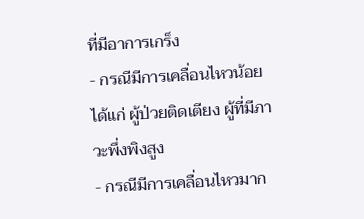ที่มีอาการเกร็ง
- กรณีมีการเคลื่อนไหวน้อย ได้แก่ ผู้ป่วยติดเตียง ผู้ที่มีภาวะพึ่งพิงสูง
- กรณีมีการเคลื่อนไหวมาก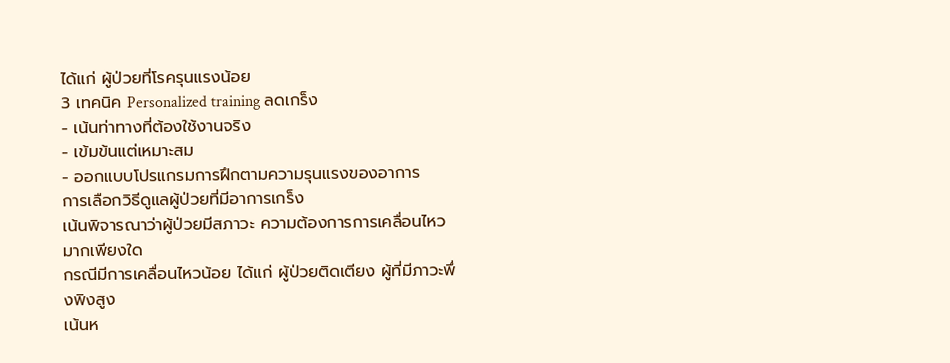ได้แก่ ผู้ป่วยที่โรครุนแรงน้อย
3 เทคนิค Personalized training ลดเกร็ง
- เน้นท่าทางที่ต้องใช้งานจริง
- เข้มข้นแต่เหมาะสม
- ออกแบบโปรแกรมการฝึกตามความรุนแรงของอาการ
การเลือกวิธีดูแลผู้ป่วยที่มีอาการเกร็ง
เน้นพิจารณาว่าผู้ป่วยมีสภาวะ ความต้องการการเคลื่อนไหวมากเพียงใด
กรณีมีการเคลื่อนไหวน้อย ได้แก่ ผู้ป่วยติดเตียง ผู้ที่มีภาวะพึ่งพิงสูง
เน้นห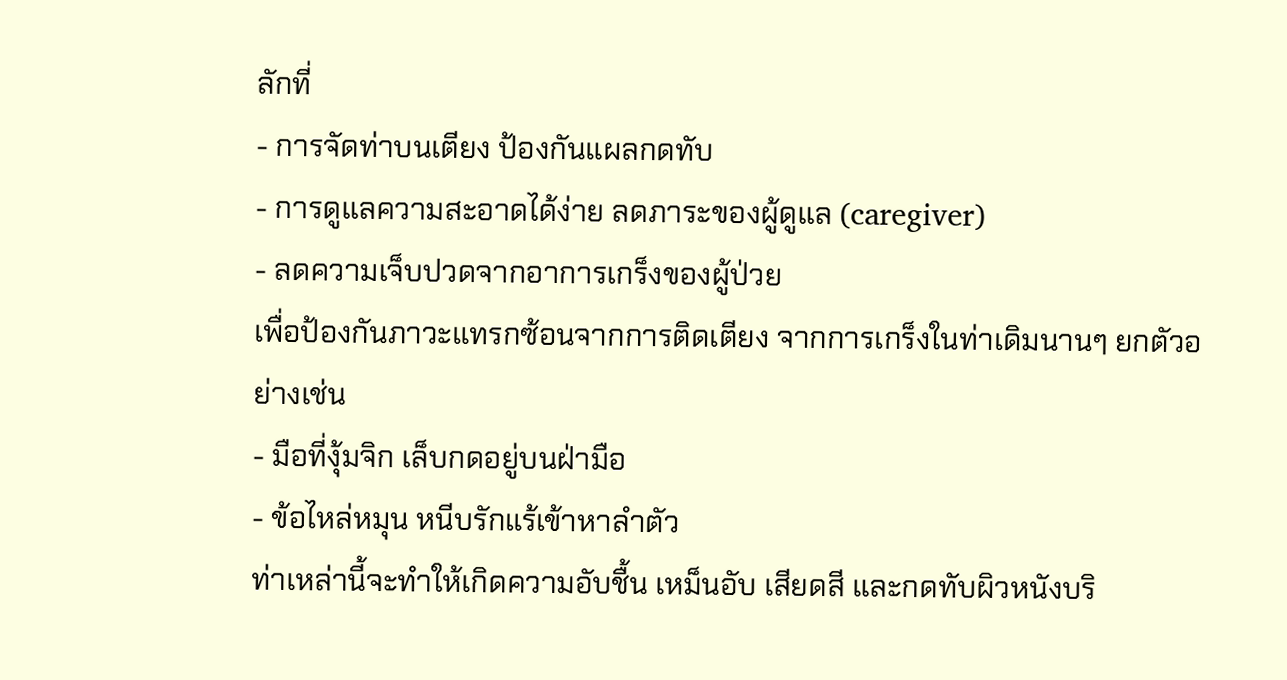ลักที่
- การจัดท่าบนเตียง ป้องกันแผลกดทับ
- การดูแลความสะอาดได้ง่าย ลดภาระของผู้ดูแล (caregiver)
- ลดความเจ็บปวดจากอาการเกร็งของผู้ป่วย
เพื่อป้องกันภาวะแทรกซ้อนจากการติดเตียง จากการเกร็งในท่าเดิมนานๆ ยกตัวอย่างเช่น
- มือที่งุ้มจิก เล็บกดอยู่บนฝ่ามือ
- ข้อไหล่หมุน หนีบรักแร้เข้าหาลำตัว
ท่าเหล่านี้จะทำให้เกิดความอับชื้น เหม็นอับ เสียดสี และกดทับผิวหนังบริ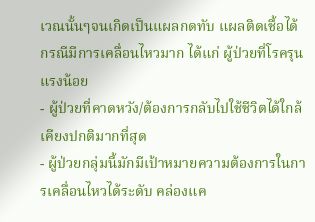เวณนั้นๆจนเกิดเป็นแผลกดทับ แผลติดเชื้อได้
กรณีมีการเคลื่อนไหวมาก ได้แก่ ผู้ป่วยที่โรครุนแรงน้อย
- ผู้ป่วยที่คาดหวัง/ต้องการกลับไปใช้ชีวิตได้ใกล้เคียงปกติมากที่สุด
- ผู้ป่วยกลุ่มนี้มักมีเป้าหมายความต้องการในการเคลื่อนไหวได้ระดับ คล่องแค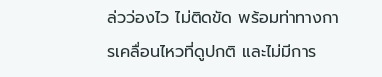ล่วว่องไว ไม่ติดขัด พร้อมท่าทางการเคลื่อนไหวที่ดูปกติ และไม่มีการ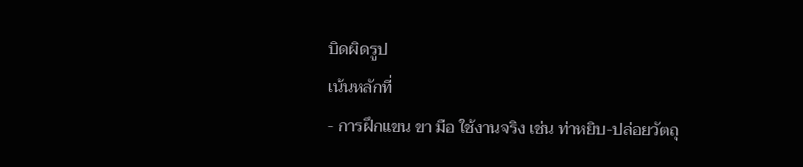บิดผิดรูป
เน้นหลักที่
- การฝึกแขน ขา มือ ใช้งานจริง เช่น ท่าหยิบ-ปล่อยวัตถุ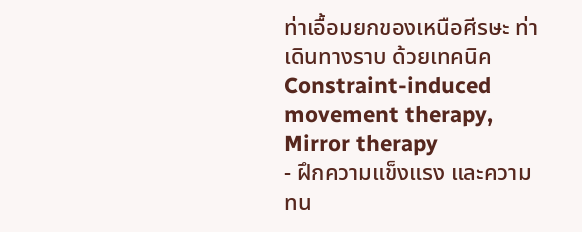ท่าเอื้อมยกของเหนือศีรษะ ท่าเดินทางราบ ด้วยเทคนิค Constraint-induced movement therapy, Mirror therapy
- ฝึกความแข็งแรง และความทน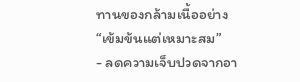ทานของกล้ามเนื้ออย่าง “เข้มข้นแต่เหมาะสม”
- ลดความเจ็บปวดจากอา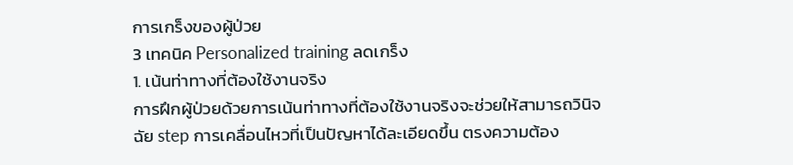การเกร็งของผู้ป่วย
3 เทคนิค Personalized training ลดเกร็ง
1. เน้นท่าทางที่ต้องใช้งานจริง
การฝึกผู้ป่วยด้วยการเน้นท่าทางที่ต้องใช้งานจริงจะช่วยให้สามารถวินิจฉัย step การเคลื่อนไหวที่เป็นปัญหาได้ละเอียดขึ้น ตรงความต้อง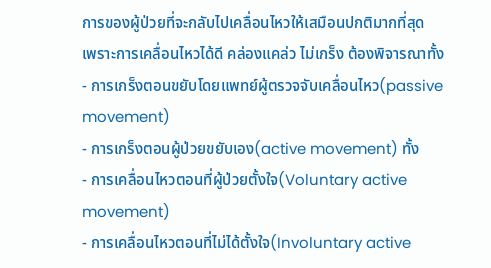การของผู้ป่วยที่จะกลับไปเคลื่อนไหวให้เสมือนปกติมากที่สุด
เพราะการเคลื่อนไหวได้ดี คล่องแคล่ว ไม่เกร็ง ต้องพิจารณาทั้ง
- การเกร็งตอนขยับโดยแพทย์ผู้ตรวจจับเคลื่อนไหว(passive movement)
- การเกร็งตอนผู้ป่วยขยับเอง(active movement) ทั้ง
- การเคลื่อนไหวตอนที่ผู้ป่วยตั้งใจ(Voluntary active movement)
- การเคลื่อนไหวตอนที่ไม่ได้ตั้งใจ(Involuntary active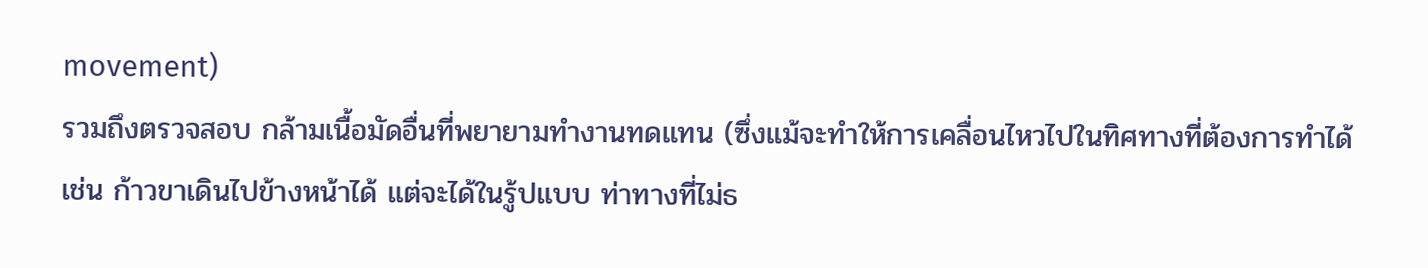movement)
รวมถึงตรวจสอบ กล้ามเนื้อมัดอื่นที่พยายามทำงานทดแทน (ซึ่งแม้จะทำให้การเคลื่อนไหวไปในทิศทางที่ต้องการทำได้ เช่น ก้าวขาเดินไปข้างหน้าได้ แต่จะได้ในรู้ปแบบ ท่าทางที่ไม่ธ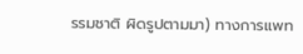รรมชาติ ผิดรูปตามมา) ทางการแพท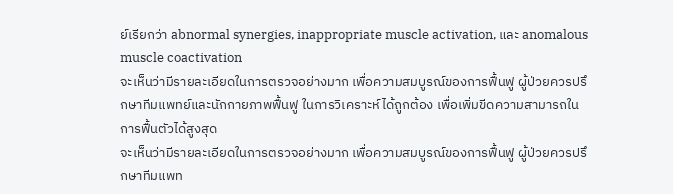ย์เรียกว่า abnormal synergies, inappropriate muscle activation, และ anomalous muscle coactivation
จะเห็นว่ามีรายละเอียดในการตรวจอย่างมาก เพื่อความสมบูรณ์ของการฟื้นฟู ผู้ป่วยควรปรึกษาทีมแพทย์และนักกายภาพฟื้นฟู ในการวิเคราะห์ได้ถูกต้อง เพื่อเพิ่มขีดความสามารถในการฟื้นตัวได้สูงสุด
จะเห็นว่ามีรายละเอียดในการตรวจอย่างมาก เพื่อความสมบูรณ์ของการฟื้นฟู ผู้ป่วยควรปรึกษาทีมแพท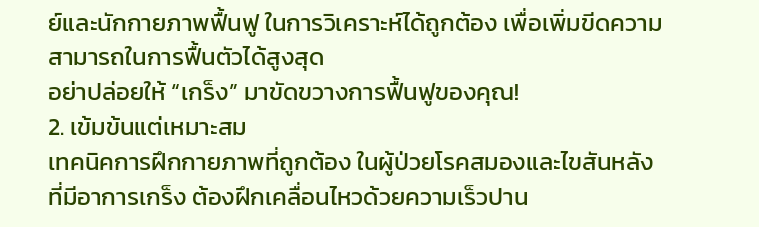ย์และนักกายภาพฟื้นฟู ในการวิเคราะห์ได้ถูกต้อง เพื่อเพิ่มขีดความสามารถในการฟื้นตัวได้สูงสุด
อย่าปล่อยให้ “เกร็ง” มาขัดขวางการฟื้นฟูของคุณ!
2. เข้มข้นแต่เหมาะสม
เทคนิคการฝึกกายภาพที่ถูกต้อง ในผู้ป่วยโรคสมองและไขสันหลัง ที่มีอาการเกร็ง ต้องฝึกเคลื่อนไหวด้วยความเร็วปาน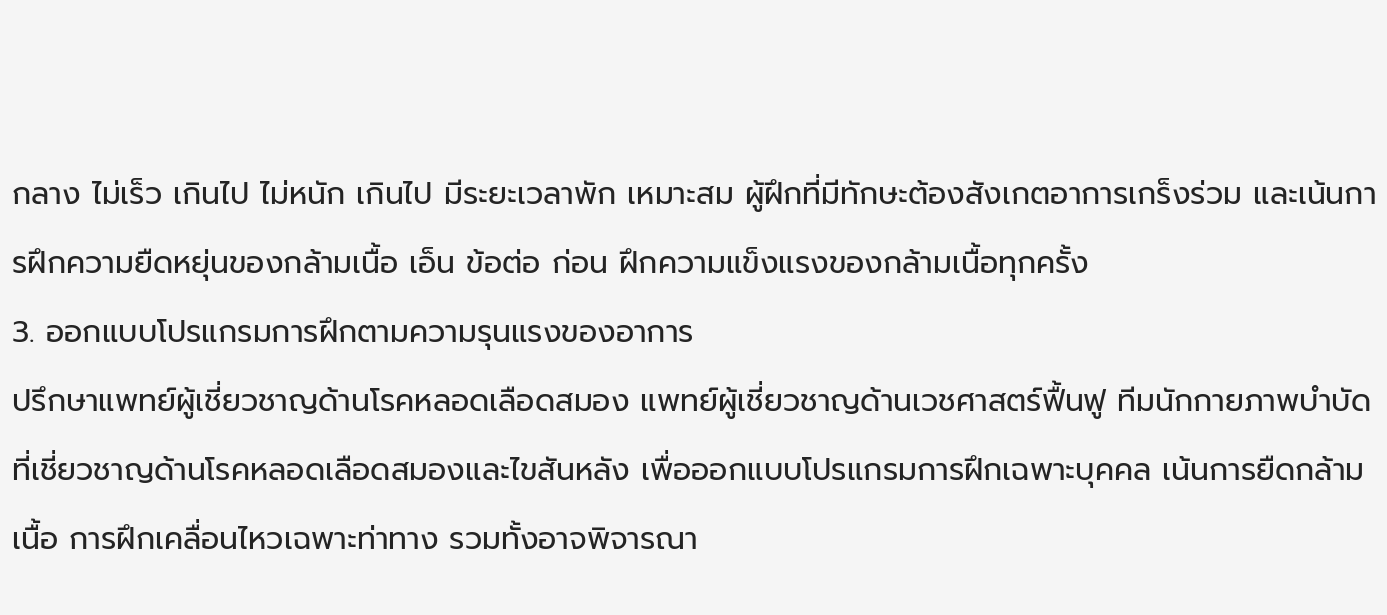กลาง ไม่เร็ว เกินไป ไม่หนัก เกินไป มีระยะเวลาพัก เหมาะสม ผู้ฝึกที่มีทักษะต้องสังเกตอาการเกร็งร่วม และเน้นการฝึกความยืดหยุ่นของกล้ามเนื้อ เอ็น ข้อต่อ ก่อน ฝึกความแข็งแรงของกล้ามเนื้อทุกครั้ง
3. ออกแบบโปรแกรมการฝึกตามความรุนแรงของอาการ
ปรึกษาแพทย์ผู้เชี่ยวชาญด้านโรคหลอดเลือดสมอง แพทย์ผู้เชี่ยวชาญด้านเวชศาสตร์ฟื้นฟู ทีมนักกายภาพบำบัดที่เชี่ยวชาญด้านโรคหลอดเลือดสมองและไขสันหลัง เพื่อออกแบบโปรแกรมการฝึกเฉพาะบุคคล เน้นการยืดกล้ามเนื้อ การฝึกเคลื่อนไหวเฉพาะท่าทาง รวมทั้งอาจพิจารณา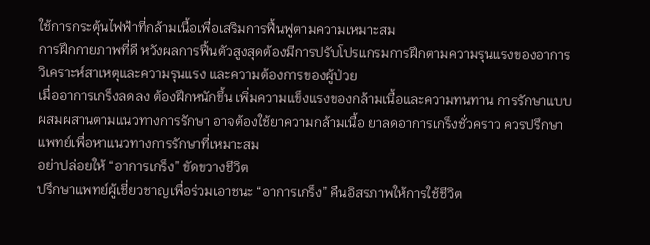ใช้การกระตุ้นไฟฟ้าที่กล้ามเนื้อเพื่อเสริมการฟื้นฟูตามความเหมาะสม
การฝึกกายภาพที่ดี หวังผลการฟื้นตัวสูงสุดต้องมีการปรับโปรแกรมการฝึกตามความรุนแรงของอาการ วิเคราะห์สาเหตุและความรุนแรง และความต้องการของผู้ป่วย
เมื่ออาการเกร็งลดลง ต้องฝึกหนักขึ้น เพิ่มความแข็งแรงของกล้ามเนื้อและความทนทาน การรักษาแบบผสมผสานตามแนวทางการรักษา อาจต้องใช้ยาความกล้ามเนื้อ ยาลดอาการเกร็งชั่วคราว ควรปรึกษาแพทย์เพื่อหาแนวทางการรักษาที่เหมาะสม
อย่าปล่อยให้ “อาการเกร็ง” ขัดขวางชีวิต
ปรึกษาแพทย์ผู้เชี่ยวชาญเพื่อร่วมเอาชนะ “อาการเกร็ง” คืนอิสรภาพให้การใช้ชีวิต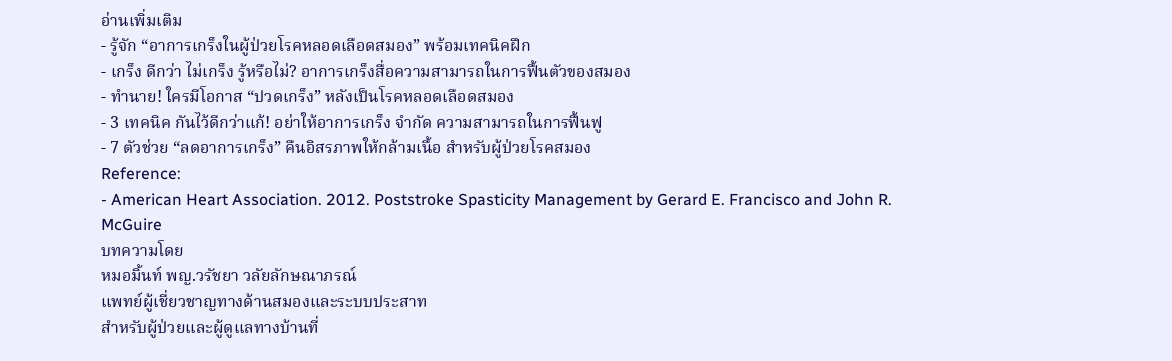อ่านเพิ่มเติม
- รู้จัก “อาการเกร็งในผู้ป่วยโรคหลอดเลือดสมอง” พร้อมเทคนิคฝึก
- เกร็ง ดีกว่า ไม่เกร็ง รู้หรือไม่? อาการเกร็งสื่อความสามารถในการฟื้นตัวของสมอง
- ทำนาย! ใครมีโอกาส “ปวดเกร็ง” หลังเป็นโรคหลอดเลือดสมอง
- 3 เทคนิค กันไว้ดีกว่าแก้! อย่าให้อาการเกร็ง จำกัด ความสามารถในการฟื้นฟู
- 7 ตัวช่วย “ลดอาการเกร็ง” คืนอิสรภาพให้กล้ามเนื้อ สำหรับผู้ป่วยโรคสมอง
Reference:
- American Heart Association. 2012. Poststroke Spasticity Management by Gerard E. Francisco and John R. McGuire
บทความโดย
หมอมิ้นท์ พญ.วรัชยา วลัยลักษณาภรณ์
แพทย์ผู้เชี่ยวชาญทางด้านสมองและระบบประสาท
สำหรับผู้ป่วยและผู้ดูแลทางบ้านที่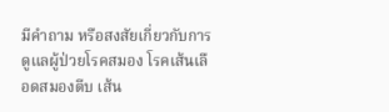มีคำถาม หรือสงสัยเกี่ยวกับการดูแลผู้ป่วยโรคสมอง โรคเส้นเลือดสมองตีบ เส้น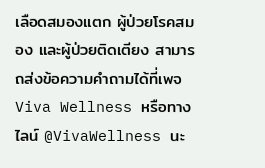เลือดสมองแตก ผู้ป่วยโรคสมอง และผู้ป่วยติดเตียง สามารถส่งข้อความคำถามได้ที่เพจ Viva Wellness หรือทางไลน์ @VivaWellness นะ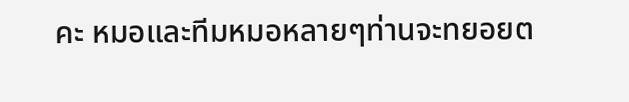คะ หมอและทีมหมอหลายๆท่านจะทยอยต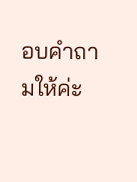อบคำถามให้ค่ะ